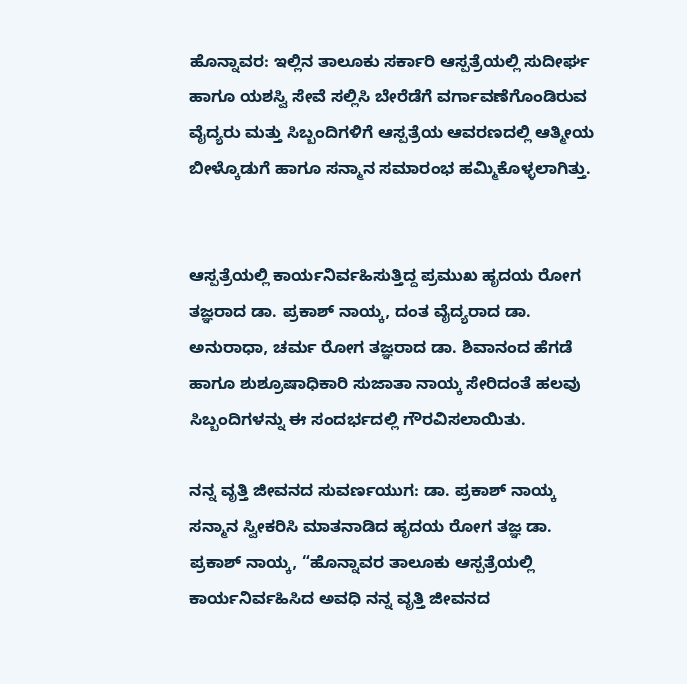ಹೊನ್ನಾವರ: ಇಲ್ಲಿನ ತಾಲೂಕು ಸರ್ಕಾರಿ ಆಸ್ಪತ್ರೆಯಲ್ಲಿ ಸುದೀರ್ಘ ಹಾಗೂ ಯಶಸ್ವಿ ಸೇವೆ ಸಲ್ಲಿಸಿ ಬೇರೆಡೆಗೆ ವರ್ಗಾವಣೆಗೊಂಡಿರುವ ವೈದ್ಯರು ಮತ್ತು ಸಿಬ್ಬಂದಿಗಳಿಗೆ ಆಸ್ಪತ್ರೆಯ ಆವರಣದಲ್ಲಿ ಆತ್ಮೀಯ ಬೀಳ್ಕೊಡುಗೆ ಹಾಗೂ ಸನ್ಮಾನ ಸಮಾರಂಭ ಹಮ್ಮಿಕೊಳ್ಳಲಾಗಿತ್ತು.


ಆಸ್ಪತ್ರೆಯಲ್ಲಿ ಕಾರ್ಯನಿರ್ವಹಿಸುತ್ತಿದ್ದ ಪ್ರಮುಖ ಹೃದಯ ರೋಗ ತಜ್ಞರಾದ ಡಾ. ಪ್ರಕಾಶ್ ನಾಯ್ಕ, ದಂತ ವೈದ್ಯರಾದ ಡಾ. ಅನುರಾಧಾ, ಚರ್ಮ ರೋಗ ತಜ್ಞರಾದ ಡಾ. ಶಿವಾನಂದ ಹೆಗಡೆ ಹಾಗೂ ಶುಶ್ರೂಷಾಧಿಕಾರಿ ಸುಜಾತಾ ನಾಯ್ಕ ಸೇರಿದಂತೆ ಹಲವು ಸಿಬ್ಬಂದಿಗಳನ್ನು ಈ ಸಂದರ್ಭದಲ್ಲಿ ಗೌರವಿಸಲಾಯಿತು.

ನನ್ನ ವೃತ್ತಿ ಜೀವನದ ಸುವರ್ಣಯುಗ: ಡಾ. ಪ್ರಕಾಶ್ ನಾಯ್ಕ
ಸನ್ಮಾನ ಸ್ವೀಕರಿಸಿ ಮಾತನಾಡಿದ ಹೃದಯ ರೋಗ ತಜ್ಞ ಡಾ. ಪ್ರಕಾಶ್ ನಾಯ್ಕ, “ಹೊನ್ನಾವರ ತಾಲೂಕು ಆಸ್ಪತ್ರೆಯಲ್ಲಿ ಕಾರ್ಯನಿರ್ವಹಿಸಿದ ಅವಧಿ ನನ್ನ ವೃತ್ತಿ ಜೀವನದ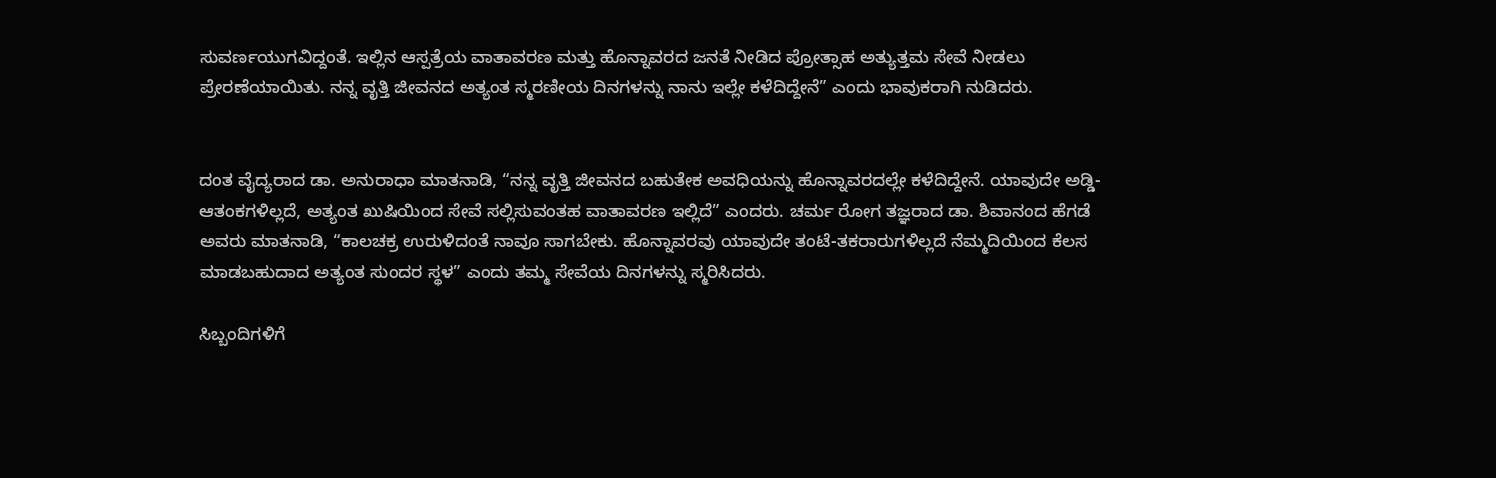ಸುವರ್ಣಯುಗವಿದ್ದಂತೆ. ಇಲ್ಲಿನ ಆಸ್ಪತ್ರೆಯ ವಾತಾವರಣ ಮತ್ತು ಹೊನ್ನಾವರದ ಜನತೆ ನೀಡಿದ ಪ್ರೋತ್ಸಾಹ ಅತ್ಯುತ್ತಮ ಸೇವೆ ನೀಡಲು ಪ್ರೇರಣೆಯಾಯಿತು. ನನ್ನ ವೃತ್ತಿ ಜೀವನದ ಅತ್ಯಂತ ಸ್ಮರಣೀಯ ದಿನಗಳನ್ನು ನಾನು ಇಲ್ಲೇ ಕಳೆದಿದ್ದೇನೆ” ಎಂದು ಭಾವುಕರಾಗಿ ನುಡಿದರು.


ದಂತ ವೈದ್ಯರಾದ ಡಾ. ಅನುರಾಧಾ ಮಾತನಾಡಿ, “ನನ್ನ ವೃತ್ತಿ ಜೀವನದ ಬಹುತೇಕ ಅವಧಿಯನ್ನು ಹೊನ್ನಾವರದಲ್ಲೇ ಕಳೆದಿದ್ದೇನೆ. ಯಾವುದೇ ಅಡ್ಡಿ-ಆತಂಕಗಳಿಲ್ಲದೆ, ಅತ್ಯಂತ ಖುಷಿಯಿಂದ ಸೇವೆ ಸಲ್ಲಿಸುವಂತಹ ವಾತಾವರಣ ಇಲ್ಲಿದೆ” ಎಂದರು. ಚರ್ಮ ರೋಗ ತಜ್ಞರಾದ ಡಾ. ಶಿವಾನಂದ ಹೆಗಡೆ ಅವರು ಮಾತನಾಡಿ, “ಕಾಲಚಕ್ರ ಉರುಳಿದಂತೆ ನಾವೂ ಸಾಗಬೇಕು. ಹೊನ್ನಾವರವು ಯಾವುದೇ ತಂಟೆ-ತಕರಾರುಗಳಿಲ್ಲದೆ ನೆಮ್ಮದಿಯಿಂದ ಕೆಲಸ ಮಾಡಬಹುದಾದ ಅತ್ಯಂತ ಸುಂದರ ಸ್ಥಳ” ಎಂದು ತಮ್ಮ ಸೇವೆಯ ದಿನಗಳನ್ನು ಸ್ಮರಿಸಿದರು.

ಸಿಬ್ಬಂದಿಗಳಿಗೆ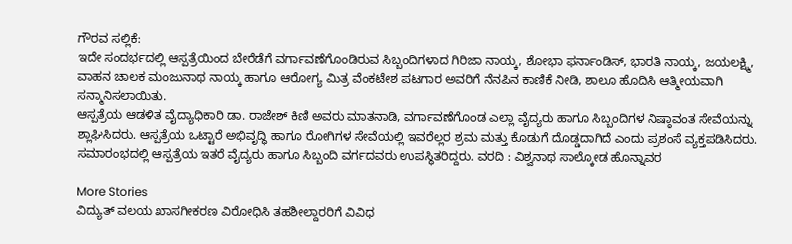ಗೌರವ ಸಲ್ಲಿಕೆ:
ಇದೇ ಸಂದರ್ಭದಲ್ಲಿ ಆಸ್ಪತ್ರೆಯಿಂದ ಬೇರೆಡೆಗೆ ವರ್ಗಾವಣೆಗೊಂಡಿರುವ ಸಿಬ್ಬಂದಿಗಳಾದ ಗಿರಿಜಾ ನಾಯ್ಕ, ಶೋಭಾ ಫರ್ನಾಂಡಿಸ್, ಭಾರತಿ ನಾಯ್ಕ, ಜಯಲಕ್ಷ್ಮಿ, ವಾಹನ ಚಾಲಕ ಮಂಜುನಾಥ ನಾಯ್ಕ ಹಾಗೂ ಆರೋಗ್ಯ ಮಿತ್ರ ವೆಂಕಟೇಶ ಪಟಗಾರ ಅವರಿಗೆ ನೆನಪಿನ ಕಾಣಿಕೆ ನೀಡಿ, ಶಾಲೂ ಹೊದಿಸಿ ಆತ್ಮೀಯವಾಗಿ ಸನ್ಮಾನಿಸಲಾಯಿತು.
ಆಸ್ಪತ್ರೆಯ ಆಡಳಿತ ವೈದ್ಯಾಧಿಕಾರಿ ಡಾ. ರಾಜೇಶ್ ಕಿಣಿ ಅವರು ಮಾತನಾಡಿ, ವರ್ಗಾವಣೆಗೊಂಡ ಎಲ್ಲಾ ವೈದ್ಯರು ಹಾಗೂ ಸಿಬ್ಬಂದಿಗಳ ನಿಷ್ಠಾವಂತ ಸೇವೆಯನ್ನು ಶ್ಲಾಘಿಸಿದರು. ಆಸ್ಪತ್ರೆಯ ಒಟ್ಟಾರೆ ಅಭಿವೃದ್ಧಿ ಹಾಗೂ ರೋಗಿಗಳ ಸೇವೆಯಲ್ಲಿ ಇವರೆಲ್ಲರ ಶ್ರಮ ಮತ್ತು ಕೊಡುಗೆ ದೊಡ್ಡದಾಗಿದೆ ಎಂದು ಪ್ರಶಂಸೆ ವ್ಯಕ್ತಪಡಿಸಿದರು. ಸಮಾರಂಭದಲ್ಲಿ ಆಸ್ಪತ್ರೆಯ ಇತರೆ ವೈದ್ಯರು ಹಾಗೂ ಸಿಬ್ಬಂದಿ ವರ್ಗದವರು ಉಪಸ್ಥಿತರಿದ್ದರು. ವರದಿ : ವಿಶ್ವನಾಥ ಸಾಲ್ಕೋಡ ಹೊನ್ನಾವರ

More Stories
ವಿದ್ಯುತ್ ವಲಯ ಖಾಸಗೀಕರಣ ವಿರೋಧಿಸಿ ತಹಶೀಲ್ದಾರರಿಗೆ ವಿವಿಧ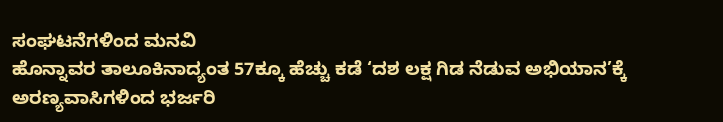ಸಂಘಟನೆಗಳಿಂದ ಮನವಿ
ಹೊನ್ನಾವರ ತಾಲೂಕಿನಾದ್ಯಂತ 57ಕ್ಕೂ ಹೆಚ್ಚು ಕಡೆ ‘ದಶ ಲಕ್ಷ ಗಿಡ ನೆಡುವ ಅಭಿಯಾನ’ಕ್ಕೆ ಅರಣ್ಯವಾಸಿಗಳಿಂದ ಭರ್ಜರಿ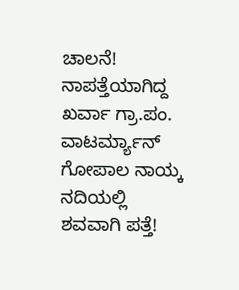ಚಾಲನೆ!
ನಾಪತ್ತೆಯಾಗಿದ್ದ ಖರ್ವಾ ಗ್ರಾ.ಪಂ. ವಾಟರ್ಮ್ಯಾನ್ ಗೋಪಾಲ ನಾಯ್ಕ ನದಿಯಲ್ಲಿ ಶವವಾಗಿ ಪತ್ತೆ!